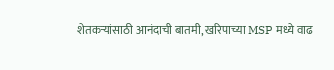शेतकऱ्यांसाठी आनंदाची बातमी, खरिपाच्या MSP मध्ये वाढ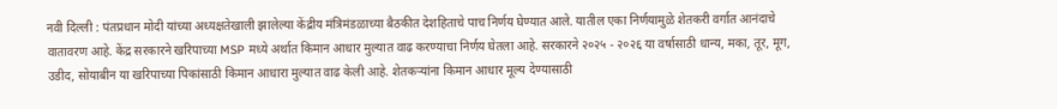नवी दिल्ली : पंतप्रधान मोदी यांच्या अध्यक्षतेखाली झालेल्या केंद्रीय मंत्रिमंडळाच्या बैठकीत देशहिताचे पाच निर्णय घेण्यात आले. यातील एका निर्णयामुळे शेतकरी वर्गात आनंदाचे वातावरण आहे. केंद्र सरकारने खरिपाच्या MSP मध्ये अर्थात किमान आधार मुल्यात वाढ करण्याचा निर्णय घेतला आहे. सरकारने २०२५ - २०२६ या वर्षासाठी धान्य, मका, तूर, मूग, उडीद, सोयाबीन या खरिपाच्या पिकांसाठी किमान आधारा मुल्यात वाढ केली आहे. शेतकऱ्यांना किमान आधार मूल्य देण्यासाठी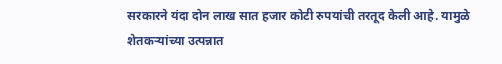सरकारने यंदा दोन लाख सात हजार कोटी रुपयांची तरतूद केली आहे. यामुळे शेतकऱ्यांच्या उत्पन्नात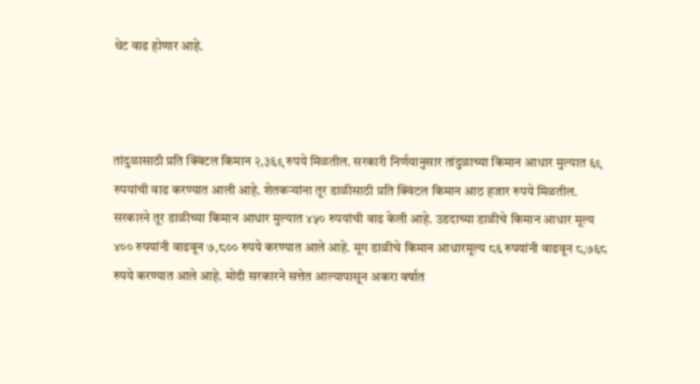थेट वाढ होणार आहे.



तांदुळासाठी प्रति क्विंटल किमान २,३६९ रुपये मिळतील. सरकारी निर्णयानुसार तांदुळाच्या किमान आधार मुल्यात ६९ रुपयांची वाढ करण्यात आली आहे. शेतकऱ्यांना तूर डाळीसाठी प्रति क्विंटल किमान आठ हजार रुपये मिळतील. सरकारने तूर डाळीच्या किमान आधार मुल्यात ४५० रुपयांची वाढ केली आहे. उडदाच्या डाळीचे किमान आधार मूल्य ४०० रुपयांनी वाढवून ७,८०० रुपये करण्यात आले आहे. मूग डाळीचे किमान आधारमूल्य ८६ रुपयांनी वाढवून ८,७६८ रुपये करण्यात आले आहे. मोदी सरकारने सत्तेत आल्यापासून अकरा वर्षात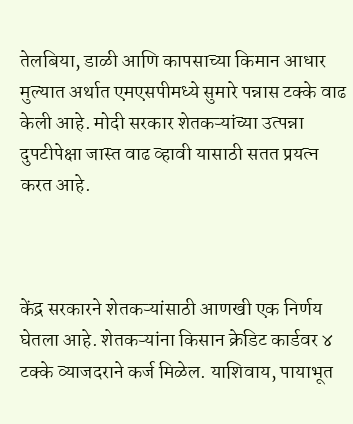तेलबिया, डाळी आणि कापसाच्या किमान आधार मुल्यात अर्थात एमएसपीमध्ये सुमारे पन्नास टक्के वाढ केली आहे. मोदी सरकार शेतकऱ्यांच्या उत्पन्ना दुपटीपेक्षा जास्त वाढ व्हावी यासाठी सतत प्रयत्न करत आहे.



केंद्र सरकारने शेतकऱ्यांसाठी आणखी एक निर्णय घेतला आहे. शेतकऱ्यांना किसान क्रेडिट कार्डवर ४ टक्के व्याजदराने कर्ज मिळेल. याशिवाय, पायाभूत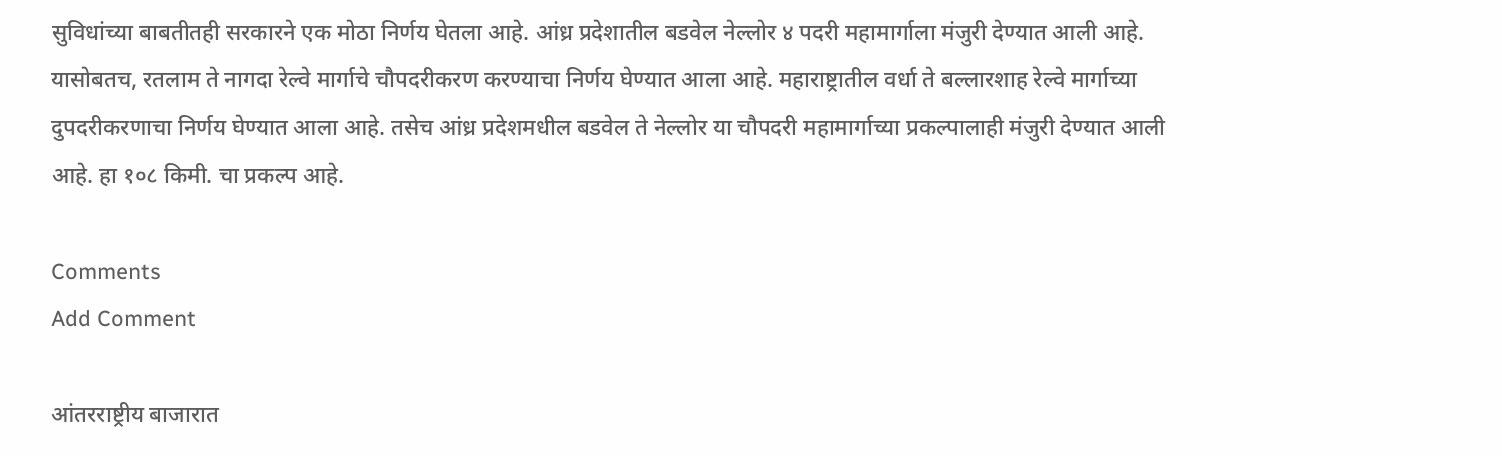सुविधांच्या बाबतीतही सरकारने एक मोठा निर्णय घेतला आहे. आंध्र प्रदेशातील बडवेल नेल्लोर ४ पदरी महामार्गाला मंजुरी देण्यात आली आहे. यासोबतच, रतलाम ते नागदा रेल्वे मार्गाचे चौपदरीकरण करण्याचा निर्णय घेण्यात आला आहे. महाराष्ट्रातील वर्धा ते बल्लारशाह रेल्वे मार्गाच्या दुपदरीकरणाचा निर्णय घेण्यात आला आहे. तसेच आंध्र प्रदेशमधील बडवेल ते नेल्लोर या चौपदरी महामार्गाच्या प्रकल्पालाही मंजुरी देण्यात आली आहे. हा १०८ किमी. चा प्रकल्प आहे.

Comments
Add Comment

आंतरराष्ट्रीय बाजारात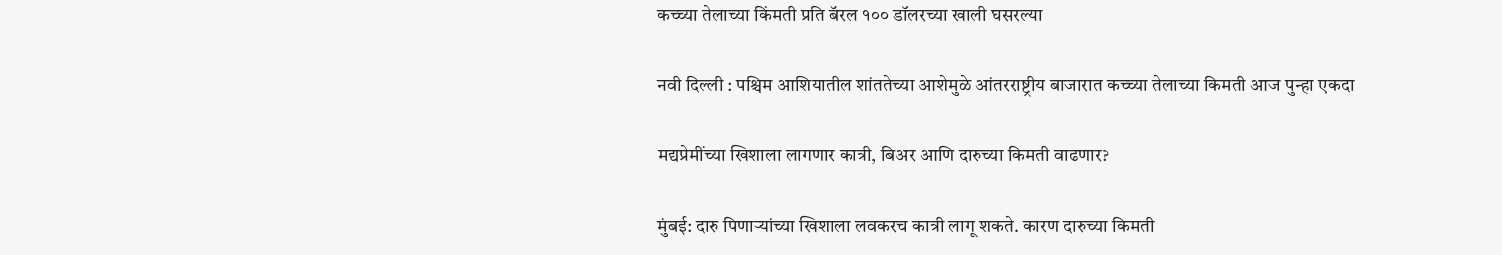कच्च्या तेलाच्या किंमती प्रति बॅरल १०० डॉलरच्या खाली घसरल्या

नवी दिल्ली : पश्चिम आशियातील शांततेच्या आशेमुळे आंतरराष्ट्रीय बाजारात कच्च्या तेलाच्या किमती आज पुन्हा एकदा

मद्यप्रेमींच्या खिशाला लागणार कात्री, बिअर आणि दारुच्या किमती वाढणार?

मुंबई: दारु पिणाऱ्यांच्या खिशाला लवकरच कात्री लागू शकते. कारण दारुच्या किमती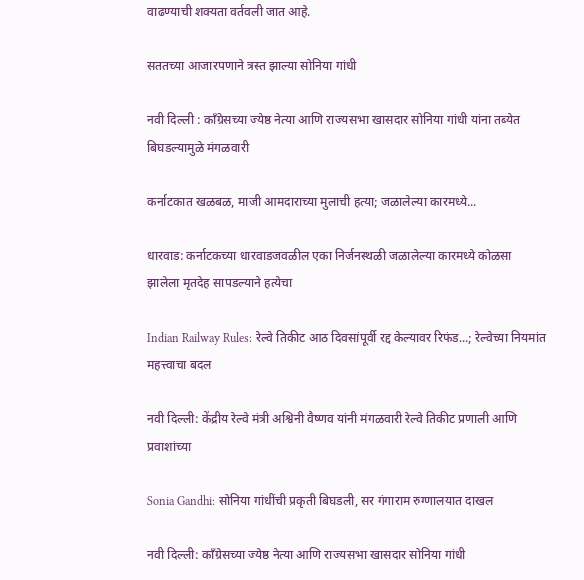वाढण्याची शक्यता वर्तवली जात आहे.

सततच्या आजारपणाने त्रस्त झाल्या सोनिया गांधी

नवी दिल्ली : काँग्रेसच्या ज्येष्ठ नेत्या आणि राज्यसभा खासदार सोनिया गांधी यांना तब्येत बिघडल्यामुळे मंगळवारी

कर्नाटकात खळबळ, माजी आमदाराच्या मुलाची हत्या; जळालेल्या कारमध्ये...

धारवाड: कर्नाटकच्या धारवाडजवळील एका निर्जनस्थळी जळालेल्या कारमध्ये कोळसा झालेला मृतदेह सापडल्याने हत्येचा

Indian Railway Rules: रेल्वे तिकीट आठ दिवसांपूर्वी रद्द केल्यावर रिफंड...; रेल्वेच्या नियमांत महत्त्वाचा बदल

नवी दिल्ली: केंद्रीय रेल्वे मंत्री अश्विनी वैष्णव यांनी मंगळवारी रेल्वे तिकीट प्रणाली आणि प्रवाशांच्या

Sonia Gandhi: सोनिया गांधींची प्रकृती बिघडली, सर गंगाराम रुग्णालयात दाखल

नवी दिल्ली: काँग्रेसच्या ज्येष्ठ नेत्या आणि राज्यसभा खासदार सोनिया गांधी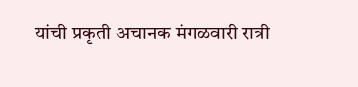यांची प्रकृती अचानक मंगळवारी रात्री